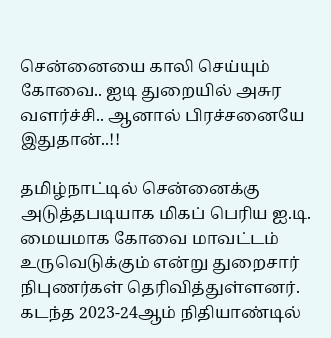சென்னையை காலி செய்யும் கோவை.. ஐடி துறையில் அசுர வளர்ச்சி.. ஆனால் பிரச்சனையே இதுதான்..!!

தமிழ்நாட்டில் சென்னைக்கு அடுத்தபடியாக மிகப் பெரிய ஐ.டி. மையமாக கோவை மாவட்டம் உருவெடுக்கும் என்று துறைசார் நிபுணர்கள் தெரிவித்துள்ளனர். கடந்த 2023-24ஆம் நிதியாண்டில்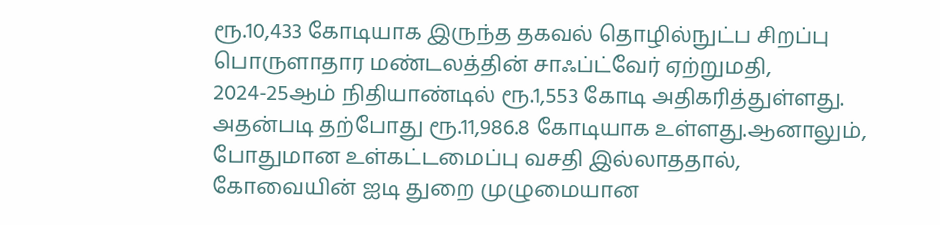ரூ.10,433 கோடியாக இருந்த தகவல் தொழில்நுட்ப சிறப்பு பொருளாதார மண்டலத்தின் சாஃப்ட்வேர் ஏற்றுமதி, 2024-25ஆம் நிதியாண்டில் ரூ.1,553 கோடி அதிகரித்துள்ளது. அதன்படி தற்போது ரூ.11,986.8 கோடியாக உள்ளது.ஆனாலும், போதுமான உள்கட்டமைப்பு வசதி இல்லாததால், கோவையின் ஐடி துறை முழுமையான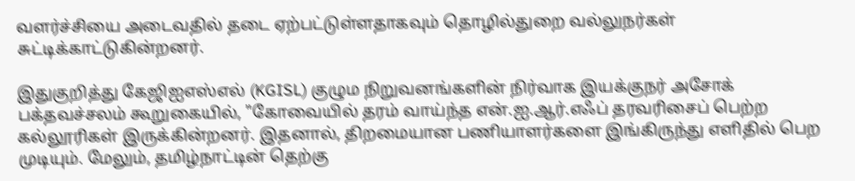வளர்ச்சியை அடைவதில் தடை ஏற்பட்டுள்ளதாகவும் தொழில்துறை வல்லுநர்கள் சுட்டிக்காட்டுகின்றனர்.

இதுகுறித்து கேஜிஐஎஸ்எல் (KGISL) குழும நிறுவனங்களின் நிர்வாக இயக்குநர் அசோக் பக்தவச்சலம் கூறுகையில், "கோவையில் தரம் வாய்ந்த என்.ஐ.ஆர்.எஃப் தரவரிசைப் பெற்ற கல்லூரிகள் இருக்கின்றனர். இதனால், திறமையான பணியாளர்களை இங்கிருந்து எளிதில் பெற முடியும். மேலும், தமிழ்நாட்டின் தெற்கு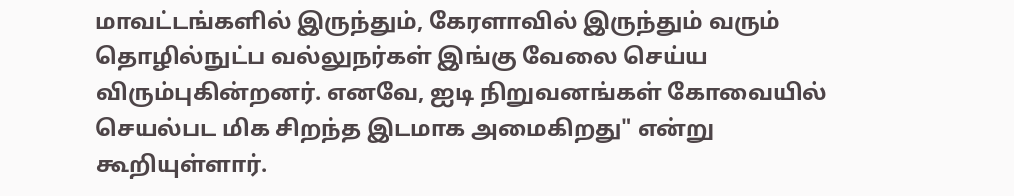மாவட்டங்களில் இருந்தும், கேரளாவில் இருந்தும் வரும் தொழில்நுட்ப வல்லுநர்கள் இங்கு வேலை செய்ய விரும்புகின்றனர். எனவே, ஐடி நிறுவனங்கள் கோவையில் செயல்பட மிக சிறந்த இடமாக அமைகிறது" என்று கூறியுள்ளார்.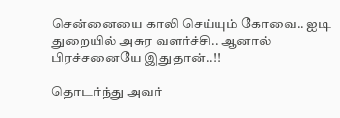சென்னையை காலி செய்யும் கோவை.. ஐடி துறையில் அசுர வளர்ச்சி.. ஆனால் பிரச்சனையே இதுதான்..!!

தொடர்ந்து அவர்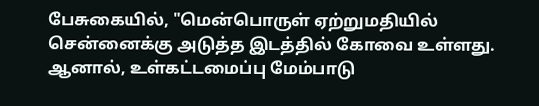பேசுகையில், "மென்பொருள் ஏற்றுமதியில் சென்னைக்கு அடுத்த இடத்தில் கோவை உள்ளது. ஆனால், உள்கட்டமைப்பு மேம்பாடு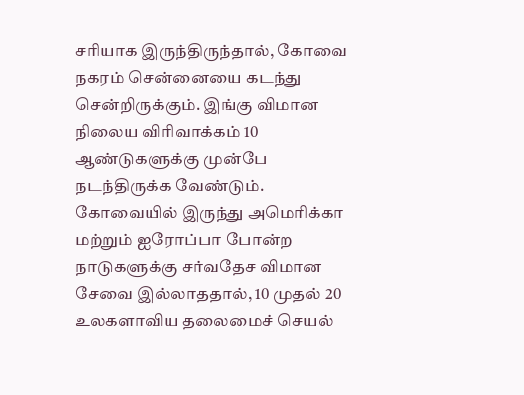சரியாக இருந்திருந்தால், கோவை நகரம் சென்னையை கடந்து சென்றிருக்கும். இங்கு விமான நிலைய விரிவாக்கம் 10 ஆண்டுகளுக்கு முன்பே நடந்திருக்க வேண்டும். கோவையில் இருந்து அமெரிக்கா மற்றும் ஐரோப்பா போன்ற நாடுகளுக்கு சர்வதேச விமான சேவை இல்லாததால், 10 முதல் 20 உலகளாவிய தலைமைச் செயல்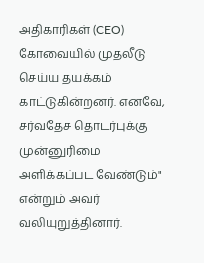அதிகாரிகள் (CEO) கோவையில் முதலீடு செய்ய தயக்கம் காட்டுகின்றனர். எனவே, சர்வதேச தொடர்புக்கு முன்னுரிமை அளிக்கப்பட வேண்டும்" என்றும் அவர் வலியுறுத்தினார்.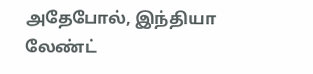அதேபோல், இந்தியா லேண்ட்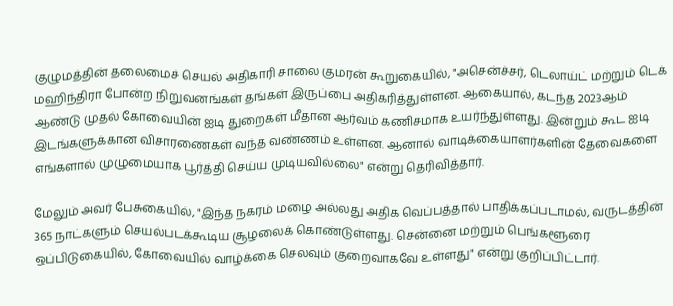குழுமத்தின் தலைமைச் செயல் அதிகாரி சாலை குமரன் கூறுகையில், "அசென்ச்சர், டெலாய்ட் மற்றும் டெக் மஹிந்திரா போன்ற நிறுவனங்கள் தங்கள் இருப்பை அதிகரித்துள்ளன. ஆகையால், கடந்த 2023ஆம் ஆண்டு முதல் கோவையின் ஐடி துறைகள் மீதான ஆர்வம் கணிசமாக உயர்ந்துள்ளது. இன்றும் கூட ஐடி இடங்களுக்கான விசாரணைகள் வந்த வண்ணம் உள்ளன. ஆனால் வாடிக்கையாளர்களின் தேவைகளை எங்களால் முழுமையாக பூர்த்தி செய்ய முடியவில்லை" என்று தெரிவித்தார்.

மேலும் அவர் பேசுகையில், "இந்த நகரம் மழை அல்லது அதிக வெப்பத்தால் பாதிக்கப்படாமல், வருடத்தின் 365 நாட்களும் செயல்படக்கூடிய சூழலைக் கொண்டுள்ளது. சென்னை மற்றும் பெங்களூரை ஒப்பிடுகையில், கோவையில் வாழ்க்கை செலவும் குறைவாகவே உள்ளது" என்று குறிப்பிட்டார்.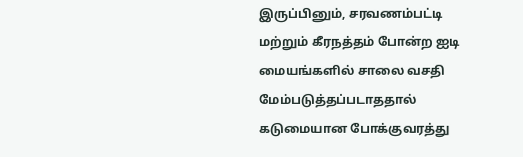இருப்பினும், சரவணம்பட்டி மற்றும் கீரநத்தம் போன்ற ஐடி மையங்களில் சாலை வசதி மேம்படுத்தப்படாததால் கடுமையான போக்குவரத்து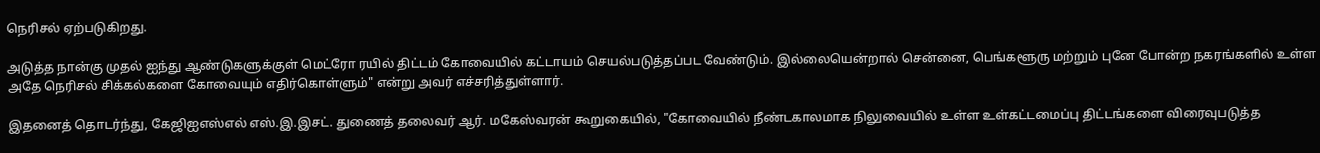நெரிசல் ஏற்படுகிறது.

அடுத்த நான்கு முதல் ஐந்து ஆண்டுகளுக்குள் மெட்ரோ ரயில் திட்டம் கோவையில் கட்டாயம் செயல்படுத்தப்பட வேண்டும். இல்லையென்றால் சென்னை, பெங்களூரு மற்றும் புனே போன்ற நகரங்களில் உள்ள அதே நெரிசல் சிக்கல்களை கோவையும் எதிர்கொள்ளும்" என்று அவர் எச்சரித்துள்ளார்.

இதனைத் தொடர்ந்து, கேஜிஐஎஸ்எல் எஸ்.இ.இசட். துணைத் தலைவர் ஆர். மகேஸ்வரன் கூறுகையில், "கோவையில் நீண்டகாலமாக நிலுவையில் உள்ள உள்கட்டமைப்பு திட்டங்களை விரைவுபடுத்த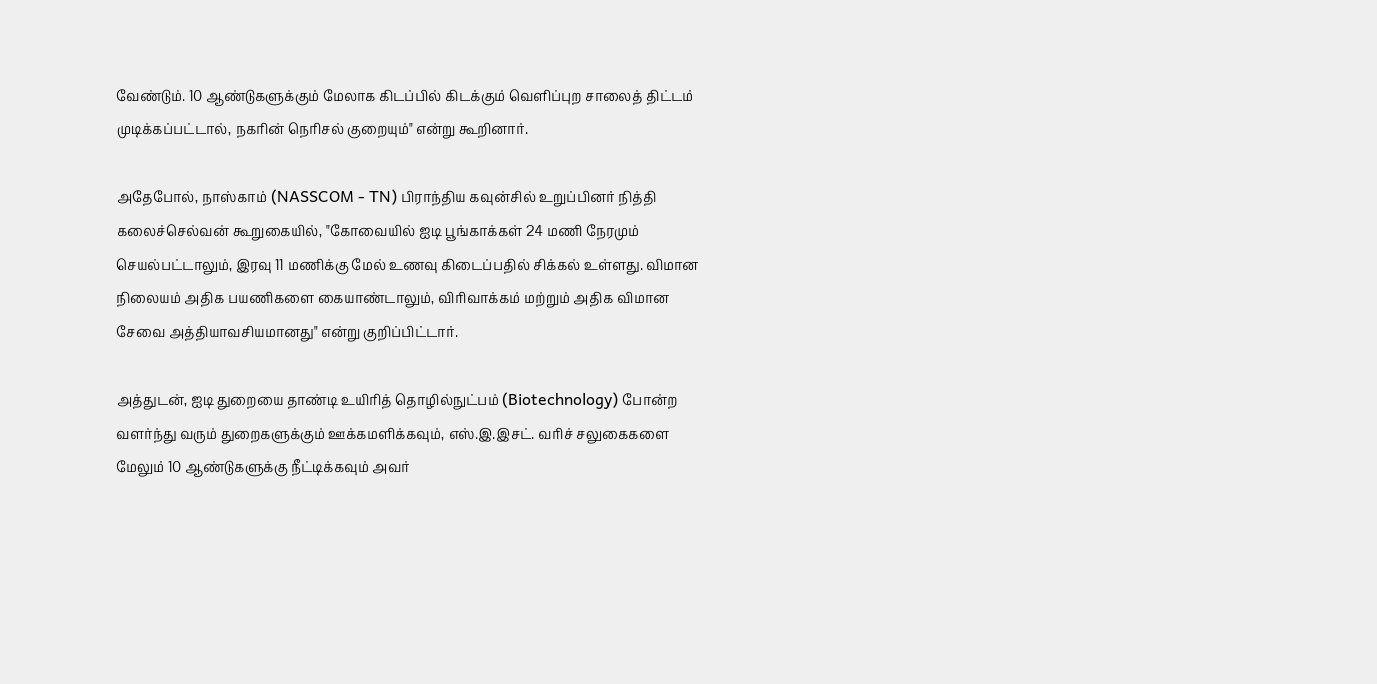வேண்டும். 10 ஆண்டுகளுக்கும் மேலாக கிடப்பில் கிடக்கும் வெளிப்புற சாலைத் திட்டம் முடிக்கப்பட்டால், நகரின் நெரிசல் குறையும்" என்று கூறினார்.

அதேபோல், நாஸ்காம் (NASSCOM - TN) பிராந்திய கவுன்சில் உறுப்பினர் நித்தி கலைச்செல்வன் கூறுகையில், "கோவையில் ஐடி பூங்காக்கள் 24 மணி நேரமும் செயல்பட்டாலும், இரவு 11 மணிக்கு மேல் உணவு கிடைப்பதில் சிக்கல் உள்ளது. விமான நிலையம் அதிக பயணிகளை கையாண்டாலும், விரிவாக்கம் மற்றும் அதிக விமான சேவை அத்தியாவசியமானது" என்று குறிப்பிட்டார்.

அத்துடன், ஐடி துறையை தாண்டி உயிரித் தொழில்நுட்பம் (Biotechnology) போன்ற வளர்ந்து வரும் துறைகளுக்கும் ஊக்கமளிக்கவும், எஸ்.இ.இசட். வரிச் சலுகைகளை மேலும் 10 ஆண்டுகளுக்கு நீட்டிக்கவும் அவர்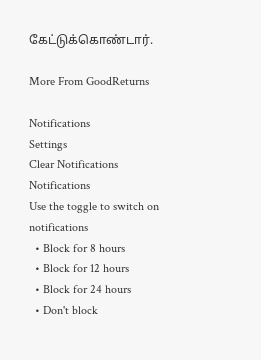கேட்டுக்கொண்டார்.

More From GoodReturns

Notifications
Settings
Clear Notifications
Notifications
Use the toggle to switch on notifications
  • Block for 8 hours
  • Block for 12 hours
  • Block for 24 hours
  • Don't block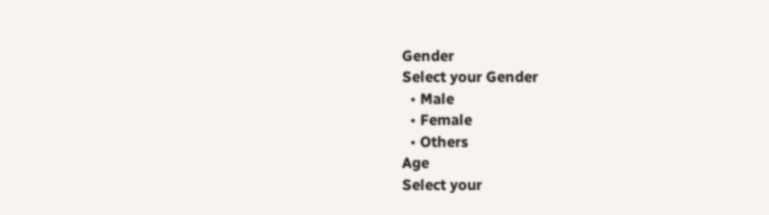Gender
Select your Gender
  • Male
  • Female
  • Others
Age
Select your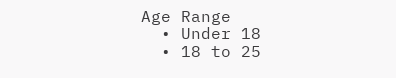Age Range
  • Under 18
  • 18 to 25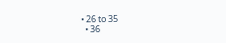• 26 to 35
  • 36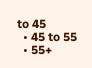to 45
  • 45 to 55
  • 55+